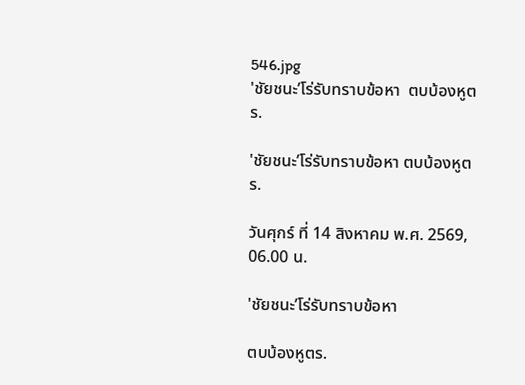546.jpg
'ชัยชนะ’โร่รับทราบข้อหา  ตบบ้องหูตร.

'ชัยชนะ’โร่รับทราบข้อหา ตบบ้องหูตร.

วันศุกร์ ที่ 14 สิงหาคม พ.ศ. 2569, 06.00 น.

'ชัยชนะ’โร่รับทราบข้อหา

ตบบ้องหูตร.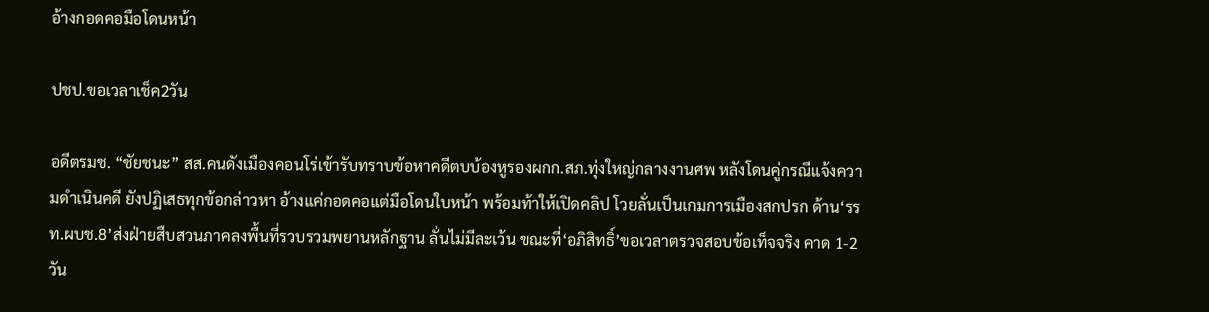อ้างกอดคอมือโดนหน้า

ปชป.ขอเวลาเช็ค2วัน

อดีตรมช. “ชัยชนะ” สส.คนดังเมืองคอนโร่เข้ารับทราบข้อหาคดีตบบ้องหูรองผกก.สภ.ทุ่งใหญ่กลางงานศพ หลังโดนคู่กรณีแจ้งความดำเนินคดี ยังปฏิเสธทุกข้อกล่าวหา อ้างแค่กอดคอแต่มือโดนใบหน้า พร้อมท้าให้เปิดคลิป โวยลั่นเป็นเกมการเมืองสกปรก ด้าน‘รรท.ผบช.8’ส่งฝ่ายสืบสวนภาคลงพื้นที่รวบรวมพยานหลักฐาน ลั่นไม่มีละเว้น ขณะที่‘อภิสิทธิ์’ขอเวลาตรวจสอบข้อเท็จจริง คาด 1-2 วัน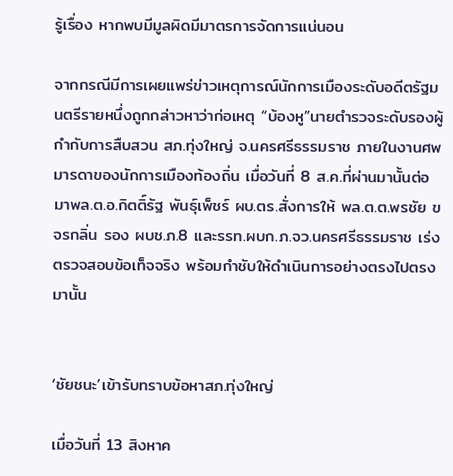รู้เรื่อง หากพบมีมูลผิดมีมาตรการจัดการแน่นอน

จากกรณีมีการเผยแพร่ข่าวเหตุการณ์นักการเมืองระดับอดีตรัฐมนตรีรายหนึ่งถูกกล่าวหาว่าก่อเหตุ “บ้องหู”นายตำรวจระดับรองผู้กำกับการสืบสวน สภ.ทุ่งใหญ่ จ.นครศรีธรรมราช ภายในงานศพมารดาของนักการเมืองท้องถิ่น เมื่อวันที่ 8 ส.ค.ที่ผ่านมานั้นต่อมาพล.ต.อ.กิตติ์รัฐ พันธุ์เพ็ชร์ ผบ.ตร.สั่งการให้ พล.ต.ต.พรชัย ขจรกลิ่น รอง ผบช.ภ.8 และรรท.ผบก.ภ.จว.นครศรีธรรมราช เร่งตรวจสอบข้อเท็จจริง พร้อมกำชับให้ดำเนินการอย่างตรงไปตรงมานั้น


‘ชัยชนะ’เข้ารับทราบข้อหาสภ.ทุ่งใหญ่

เมื่อวันที่ 13 สิงหาค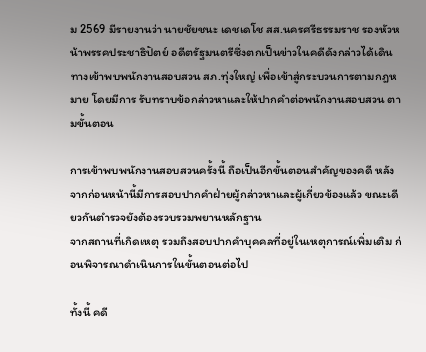ม 2569 มีรายงานว่า นายชัยชนะ เดชเดโช สส.นครศรีธรรมราช รองหัวหน้าพรรคประชาธิปัตย์ อดีตรัฐมนตรีซึ่งตกเป็นข่าวในคดีดังกล่าวได้เดินทางเข้าพบพนักงานสอบสวน สภ.ทุ่งใหญ่ เพื่อเข้าสู่กระบวนการตามกฎหมาย โดยมีการ รับทราบข้อกล่าวหาและให้ปากคำต่อพนักงานสอบสวน ตามขั้นตอน

การเข้าพบพนักงานสอบสวนครั้งนี้ ถือเป็นอีกขั้นตอนสำคัญของคดี หลังจากก่อนหน้านี้มีการสอบปากคำฝ่ายผู้กล่าวหาและผู้เกี่ยวข้องแล้ว ขณะเดียวกันตำรวจยังต้องรวบรวมพยานหลักฐาน
จากสถานที่เกิดเหตุ รวมถึงสอบปากคำบุคคลที่อยู่ในเหตุการณ์เพิ่มเติม ก่อนพิจารณาดำเนินการในขั้นตอนต่อไป

ทั้งนี้ คดี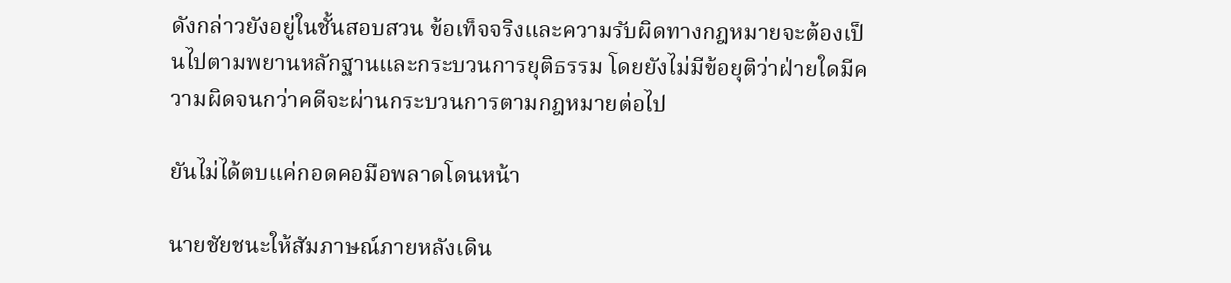ดังกล่าวยังอยู่ในชั้นสอบสวน ข้อเท็จจริงและความรับผิดทางกฎหมายจะต้องเป็นไปตามพยานหลักฐานและกระบวนการยุติธรรม โดยยังไม่มีข้อยุติว่าฝ่ายใดมีความผิดจนกว่าคดีจะผ่านกระบวนการตามกฎหมายต่อไป

ยันไม่ได้ตบแค่กอดคอมือพลาดโดนหน้า

นายชัยชนะให้สัมภาษณ์ภายหลังเดิน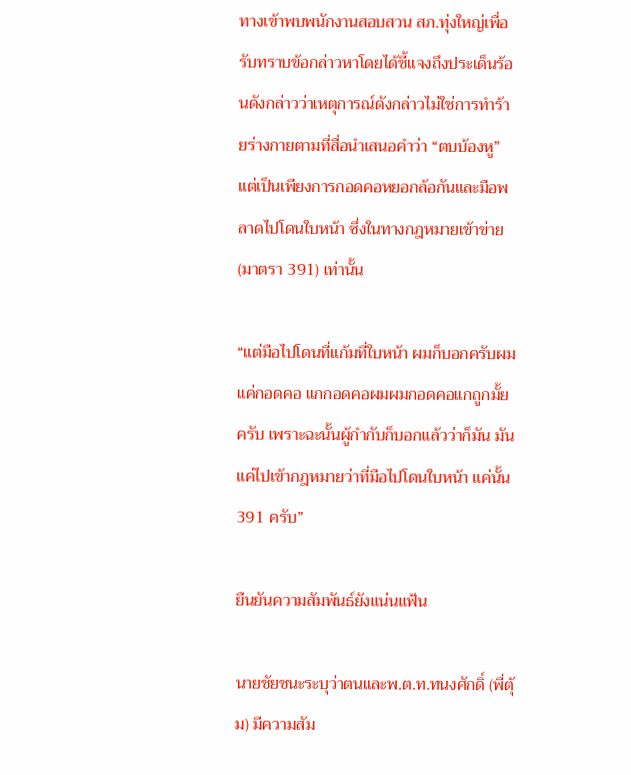ทางเข้าพบพนักงานสอบสวน สภ.ทุ่งใหญ่เพื่อรับทราบข้อกล่าวหาโดยได้ชี้แจงถึงประเด็นร้อนดังกล่าวว่าเหตุการณ์ดังกล่าวไม่ใช่การทำร้ายร่างกายตามที่สื่อนำเสนอคำว่า “ตบบ้องหู”แต่เป็นเพียงการกอดคอหยอกล้อกันและมือพลาดไปโดนใบหน้า ซึ่งในทางกฎหมายเข้าข่าย (มาตรา 391) เท่านั้น

“แต่มือไปโดนที่แก้มที่ใบหน้า ผมก็บอกครับผมแค่กอดคอ แกกอดคอผมผมกอดคอแกถูกมั้ยครับ เพราะฉะนั้นผู้กำกับก็บอกแล้วว่าก็มัน มันแค่ไปเข้ากฎหมายว่าที่มือไปโดนใบหน้า แค่นั้น 391 ครับ”

ยืนยันความสัมพันธ์ยังแน่นแฟ้น

นายชัยชนะระบุว่าตนและพ.ต.ท.ทนงศักดิ์ (พี่ตุ้ม) มีความสัม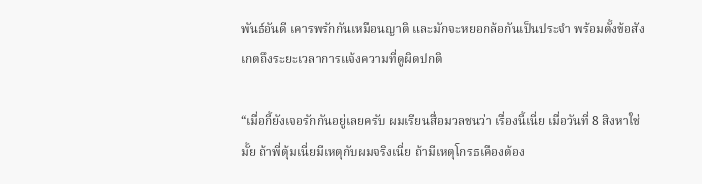พันธ์อันดี เคารพรักกันเหมือนญาติ และมักจะหยอกล้อกันเป็นประจำ พร้อมตั้งข้อสังเกตถึงระยะเวลาการแจ้งความที่ดูผิดปกติ

“เมื่อกี้ยังเจอรักกันอยู่เลยครับ ผมเรียนสื่อมวลชนว่า เรื่องนี้เนี่ย เมื่อวันที่ 8 สิงหาใช่มั้ย ถ้าพี่ตุ้มเนี่ยมีเหตุกับผมจริงเนี่ย ถ้ามีเหตุโกรธเคืองต้อง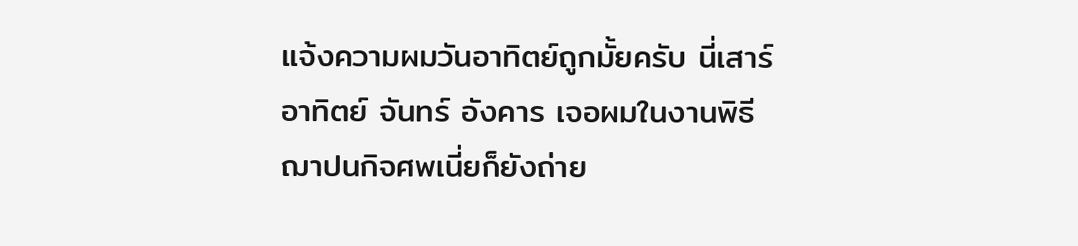แจ้งความผมวันอาทิตย์ถูกมั้ยครับ นี่เสาร์ อาทิตย์ จันทร์ อังคาร เจอผมในงานพิธีฌาปนกิจศพเนี่ยก็ยังถ่าย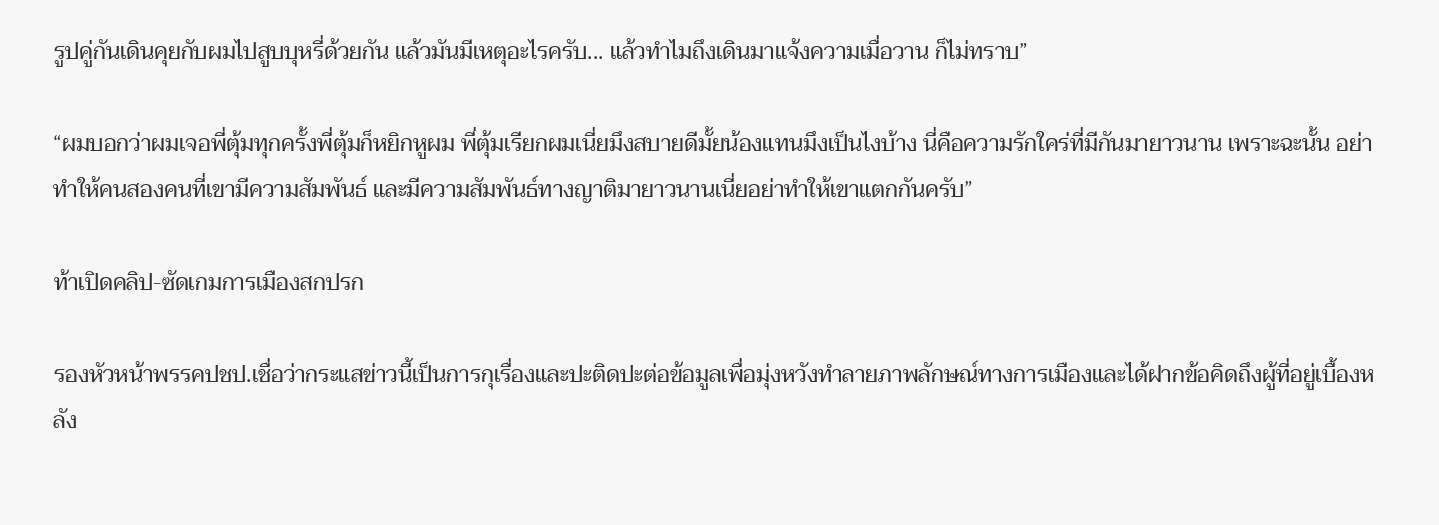รูปคู่กันเดินคุยกับผมไปสูบบุหรี่ด้วยกัน แล้วมันมีเหตุอะไรครับ... แล้วทำไมถึงเดินมาแจ้งความเมื่อวาน ก็ไม่ทราบ”

“ผมบอกว่าผมเจอพี่ตุ้มทุกครั้งพี่ตุ้มก็หยิกหูผม พี่ตุ้มเรียกผมเนี่ยมึงสบายดีมั้ยน้องแทนมึงเป็นไงบ้าง นี่คือความรักใคร่ที่มีกันมายาวนาน เพราะฉะนั้น อย่าทำให้คนสองคนที่เขามีความสัมพันธ์ และมีความสัมพันธ์ทางญาติมายาวนานเนี่ยอย่าทำให้เขาแตกกันครับ”

ท้าเปิดคลิป-ซัดเกมการเมืองสกปรก

รองหัวหน้าพรรคปชป.เชื่อว่ากระแสข่าวนี้เป็นการกุเรื่องและปะติดปะต่อข้อมูลเพื่อมุ่งหวังทำลายภาพลักษณ์ทางการเมืองและได้ฝากข้อคิดถึงผู้ที่อยู่เบื้องหลัง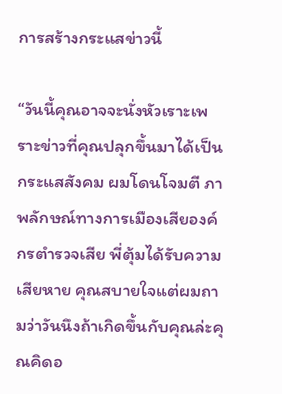การสร้างกระแสข่าวนี้

“วันนี้คุณอาจจะนั่งหัวเราะเพราะข่าวที่คุณปลุกขึ้นมาได้เป็นกระแสสังคม ผมโดนโจมตี ภาพลักษณ์ทางการเมืองเสียองค์กรตำรวจเสีย พี่ตุ้มได้รับความเสียหาย คุณสบายใจแต่ผมถามว่าวันนึงถ้าเกิดขึ้นกับคุณล่ะคุณคิดอ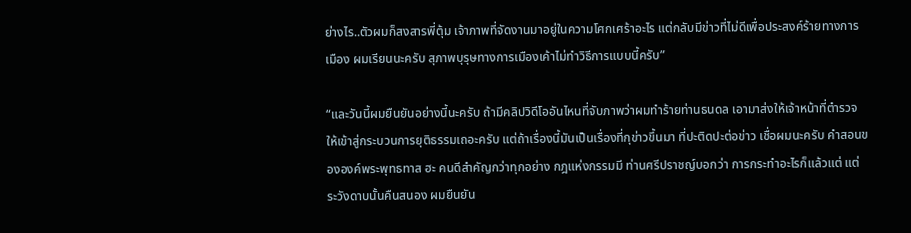ย่างไร..ตัวผมก็สงสารพี่ตุ้ม เจ้าภาพที่จัดงานมาอยู่ในความโศกเศร้าอะไร แต่กลับมีข่าวที่ไม่ดีเพื่อประสงค์ร้ายทางการเมือง ผมเรียนนะครับ สุภาพบุรุษทางการเมืองเค้าไม่ทำวิธีการแบบนี้ครับ”

“และวันนี้ผมยืนยันอย่างนี้นะครับ ถ้ามีคลิปวิดีโออันไหนที่จับภาพว่าผมทำร้ายท่านธนดล เอามาส่งให้เจ้าหน้าที่ตำรวจให้เข้าสู่กระบวนการยุติธรรมเถอะครับ แต่ถ้าเรื่องนี้มันเป็นเรื่องที่กุข่าวขึ้นมา ที่ปะติดปะต่อข่าว เชื่อผมนะครับ คำสอนขององค์พระพุทธทาส ฮะ คนดีสำคัญกว่าทุกอย่าง กฎแห่งกรรมมี ท่านศรีปราชญ์บอกว่า การกระทำอะไรก็แล้วแต่ แต่ระวังดาบนั้นคืนสนอง ผมยืนยัน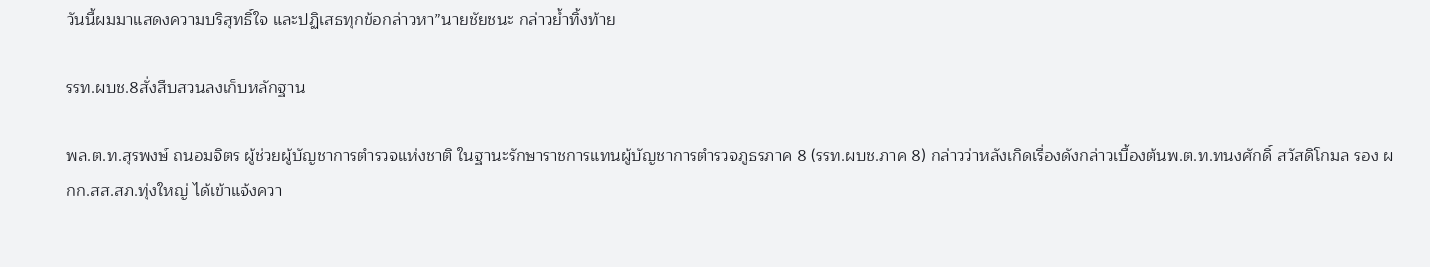วันนี้ผมมาแสดงความบริสุทธิ์ใจ และปฏิเสธทุกข้อกล่าวหา”นายชัยชนะ กล่าวย้ำทิ้งท้าย

รรท.ผบช.8สั่งสืบสวนลงเก็บหลักฐาน

พล.ต.ท.สุรพงษ์ ถนอมจิตร ผู้ช่วยผู้บัญชาการตำรวจแห่งชาติ ในฐานะรักษาราชการแทนผู้บัญชาการตำรวจภูธรภาค 8 (รรท.ผบช.ภาค 8) กล่าวว่าหลังเกิดเรื่องดังกล่าวเบื้องต้นพ.ต.ท.ทนงศักดิ์ สวัสดิโกมล รอง ผกก.สส.สภ.ทุ่งใหญ่ ได้เข้าแจ้งควา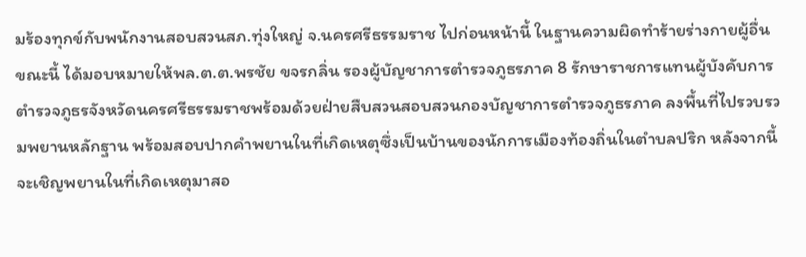มร้องทุกข์กับพนักงานสอบสวนสภ.ทุ่งใหญ่ จ.นครศรีธรรมราช ไปก่อนหน้านี้ ในฐานความผิดทำร้ายร่างกายผู้อื่น ขณะนี้ ได้มอบหมายให้พล.ต.ต.พรชัย ขจรกลิ่น รองผู้บัญชาการตำรวจภูธรภาค 8 รักษาราชการแทนผู้บังคับการตำรวจภูธรจังหวัดนครศรีธรรมราชพร้อมด้วยฝ่ายสืบสวนสอบสวนกองบัญชาการตำรวจภูธรภาค ลงพื้นที่ไปรวบรวมพยานหลักฐาน พร้อมสอบปากคำพยานในที่เกิดเหตุซึ่งเป็นบ้านของนักการเมืองท้องถิ่นในตำบลปริก หลังจากนี้จะเชิญพยานในที่เกิดเหตุมาสอ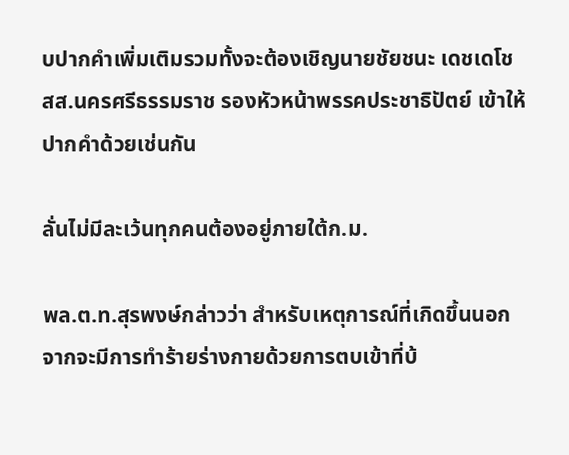บปากคำเพิ่มเติมรวมทั้งจะต้องเชิญนายชัยชนะ เดชเดโช สส.นครศรีธรรมราช รองหัวหน้าพรรคประชาธิปัตย์ เข้าให้ปากคำด้วยเช่นกัน

ลั่นไม่มีละเว้นทุกคนต้องอยู่ภายใต้ก.ม.

พล.ต.ท.สุรพงษ์กล่าวว่า สำหรับเหตุการณ์ที่เกิดขึ้นนอกจากจะมีการทำร้ายร่างกายด้วยการตบเข้าที่บ้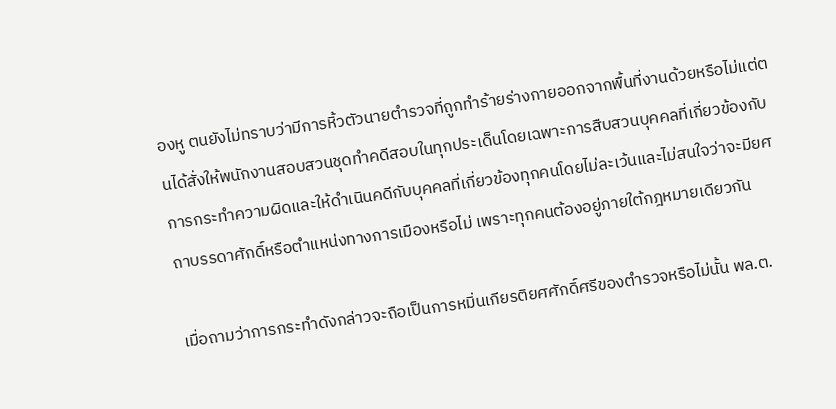องหู ตนยังไม่ทราบว่ามีการหิ้วตัวนายตำรวจที่ถูกทำร้ายร่างกายออกจากพื้นที่งานด้วยหรือไม่แต่ตนได้สั่งให้พนักงานสอบสวนชุดทำคดีสอบในทุกประเด็นโดยเฉพาะการสืบสวนบุคคลที่เกี่ยวข้องกับการกระทำความผิดและให้ดำเนินคดีกับบุคคลที่เกี่ยวข้องทุกคนโดยไม่ละเว้นและไม่สนใจว่าจะมียศถาบรรดาศักดิ์หรือตำแหน่งทางการเมืองหรือไม่ เพราะทุกคนต้องอยู่ภายใต้กฎหมายเดียวกัน

เมื่อถามว่าการกระทำดังกล่าวจะถือเป็นการหมิ่นเกียรติยศศักดิ์ศรีของตำรวจหรือไม่นั้น พล.ต.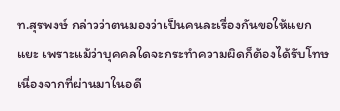ท.สุรพงษ์ กล่าวว่าตนมองว่าเป็นคนละเรื่องกันขอให้แยกแยะ เพราะแม้ว่าบุคคลใดจะกระทำความผิดก็ต้องได้รับโทษ เนื่องจากที่ผ่านมาในอดี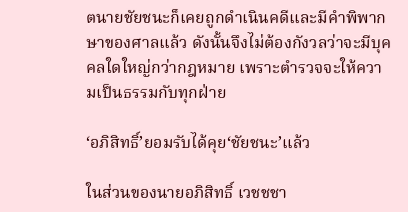ตนายชัยชนะก็เคยถูกดำเนินคดีและมีคำพิพากษาของศาลแล้ว ดังนั้นจึงไม่ต้องกังวลว่าจะมีบุคคลใดใหญ่กว่ากฎหมาย เพราะตำรวจจะให้ความเป็นธรรมกับทุกฝ่าย

‘อภิสิทธิ์’ยอมรับได้คุย‘ชัยชนะ’แล้ว

ในส่วนของนายอภิสิทธิ์ เวชชชา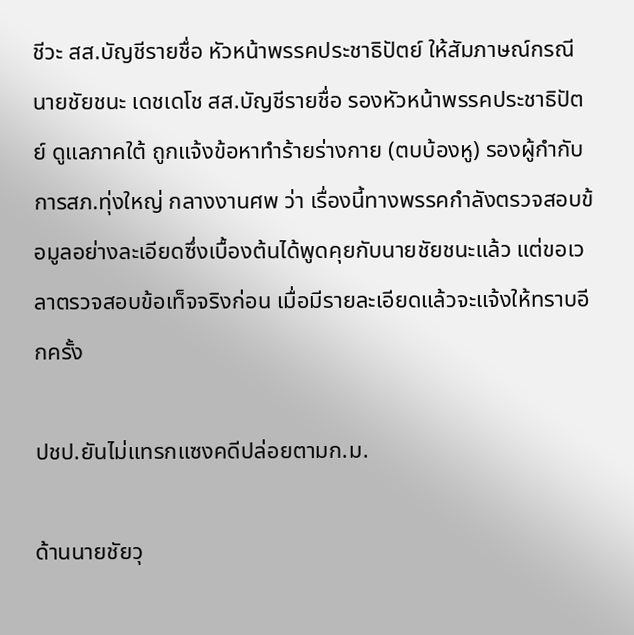ชีวะ สส.บัญชีรายชื่อ หัวหน้าพรรคประชาธิปัตย์ ให้สัมภาษณ์กรณีนายชัยชนะ เดชเดโช สส.บัญชีรายชื่อ รองหัวหน้าพรรคประชาธิปัตย์ ดูแลภาคใต้ ถูกแจ้งข้อหาทำร้ายร่างกาย (ตบบ้องหู) รองผู้กำกับการสภ.ทุ่งใหญ่ กลางงานศพ ว่า เรื่องนี้ทางพรรคกำลังตรวจสอบข้อมูลอย่างละเอียดซึ่งเบื้องต้นได้พูดคุยกับนายชัยชนะแล้ว แต่ขอเวลาตรวจสอบข้อเท็จจริงก่อน เมื่อมีรายละเอียดแล้วจะแจ้งให้ทราบอีกครั้ง

ปชป.ยันไม่แทรกแซงคดีปล่อยตามก.ม.

ด้านนายชัยวุ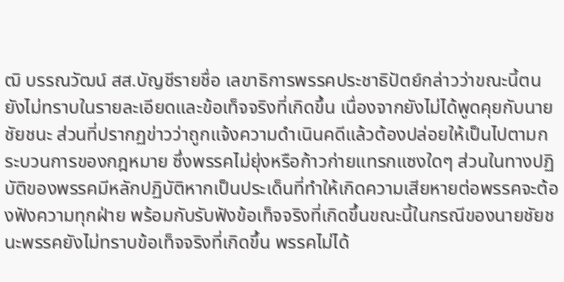ฒิ บรรณวัฒน์ สส.บัญชีรายชื่อ เลขาธิการพรรคประชาธิปัตย์กล่าวว่าขณะนี้ตนยังไม่ทราบในรายละเอียดและข้อเท็จจริงที่เกิดขึ้น เนื่องจากยังไม่ได้พูดคุยกับนายชัยชนะ ส่วนที่ปรากฏข่าวว่าถูกแจ้งความดำเนินคดีแล้วต้องปล่อยให้เป็นไปตามกระบวนการของกฎหมาย ซึ่งพรรคไม่ยุ่งหรือก้าวก่ายแทรกแซงใดๆ ส่วนในทางปฏิบัติของพรรคมีหลักปฏิบัติหากเป็นประเด็นที่ทำให้เกิดความเสียหายต่อพรรคจะต้องฟังความทุกฝ่าย พร้อมกับรับฟังข้อเท็จจริงที่เกิดขึ้นขณะนี้ในกรณีของนายชัยชนะพรรคยังไม่ทราบข้อเท็จจริงที่เกิดขึ้น พรรคไม่ได้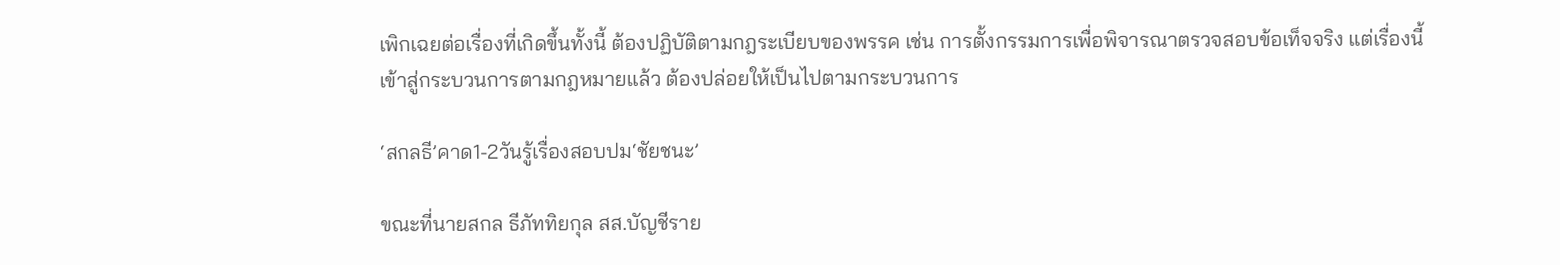เพิกเฉยต่อเรื่องที่เกิดขึ้นทั้งนี้ ต้องปฏิบัติตามกฎระเบียบของพรรค เช่น การตั้งกรรมการเพื่อพิจารณาตรวจสอบข้อเท็จจริง แต่เรื่องนี้เข้าสู่กระบวนการตามกฎหมายแล้ว ต้องปล่อยให้เป็นไปตามกระบวนการ

‘สกลธี’คาด1-2วันรู้เรื่องสอบปม‘ชัยชนะ’

ขณะที่นายสกล ธีภัททิยกุล สส.บัญชีราย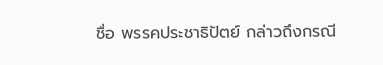ชื่อ พรรคประชาธิปัตย์ กล่าวถึงกรณี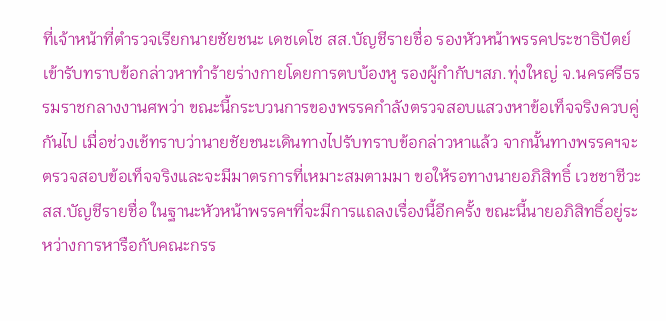ที่เจ้าหน้าที่ตำรวจเรียกนายชัยชนะ เดชเดโช สส.บัญชีรายชื่อ รองหัวหน้าพรรคประชาธิปัตย์เข้ารับทราบข้อกล่าวหาทำร้ายร่างกายโดยการตบบ้องหู รองผู้กำกับฯสภ.ทุ่งใหญ่ จ.นครศรีธรรมราชกลางงานศพว่า ขณะนี้กระบวนการของพรรคกำลังตรวจสอบแสวงหาข้อเท็จจริงควบคู่กันไป เมื่อช่วงเช้ทราบว่านายชัยชนะเดินทางไปรับทราบข้อกล่าวหาแล้ว จากนั้นทางพรรคฯจะตรวจสอบข้อเท็จจริงและจะมีมาตรการที่เหมาะสมตามมา ขอให้รอทางนายอภิสิทธิ์ เวชชาชีวะ สส.บัญชีรายชื่อ ในฐานะหัวหน้าพรรคฯที่จะมีการแถลงเรื่องนี้อีกครั้ง ขณะนี้นายอภิสิทธิ์อยู่ระหว่างการหารือกับคณะกรร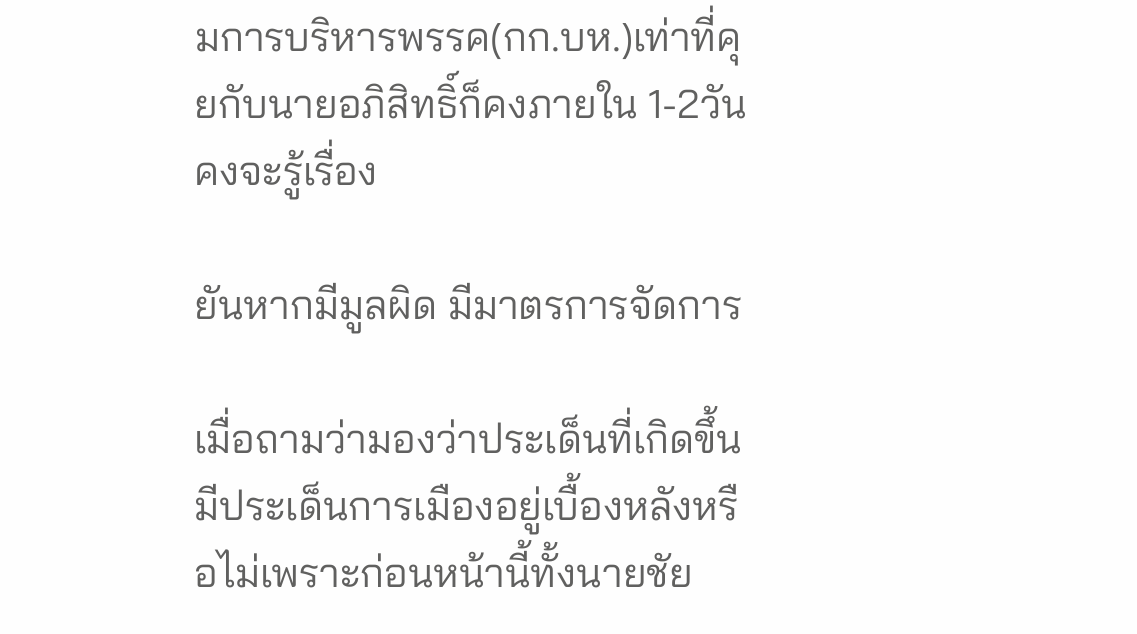มการบริหารพรรค(กก.บห.)เท่าที่คุยกับนายอภิสิทธิ์ก็คงภายใน 1-2วัน คงจะรู้เรื่อง

ยันหากมีมูลผิด มีมาตรการจัดการ

เมื่อถามว่ามองว่าประเด็นที่เกิดขึ้นมีประเด็นการเมืองอยู่เบื้องหลังหรือไม่เพราะก่อนหน้านี้ทั้งนายชัย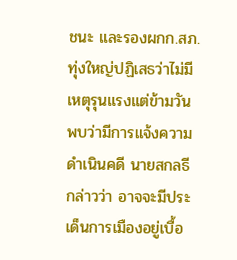ชนะ และรองผกก.สภ.ทุ่งใหญ่ปฏิเสธว่าไม่มีเหตุรุนแรงแต่ข้ามวันพบว่ามีการแจ้งความดำเนินคดี นายสกลธี กล่าวว่า อาจจะมีประเด็นการเมืองอยู่เบื้อ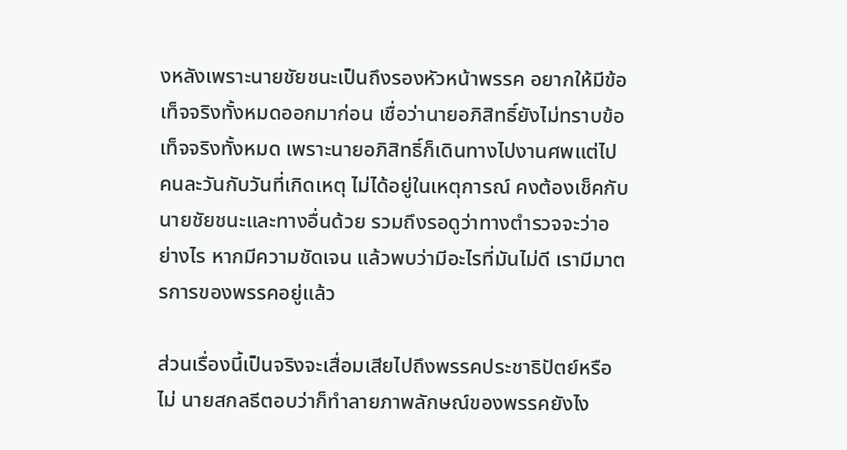งหลังเพราะนายชัยชนะเป็นถึงรองหัวหน้าพรรค อยากให้มีข้อเท็จจริงทั้งหมดออกมาก่อน เชื่อว่านายอภิสิทธิ์ยังไม่ทราบข้อเท็จจริงทั้งหมด เพราะนายอภิสิทธิ์ก็เดินทางไปงานศพแต่ไปคนละวันกับวันที่เกิดเหตุ ไม่ได้อยู่ในเหตุการณ์ คงต้องเช็คกับนายชัยชนะและทางอื่นด้วย รวมถึงรอดูว่าทางตำรวจจะว่าอย่างไร หากมีความชัดเจน แล้วพบว่ามีอะไรที่มันไม่ดี เรามีมาตรการของพรรคอยู่แล้ว

ส่วนเรื่องนี้เป็นจริงจะเสื่อมเสียไปถึงพรรคประชาธิปัตย์หรือไม่ นายสกลธีตอบว่าก็ทำลายภาพลักษณ์ของพรรคยังไง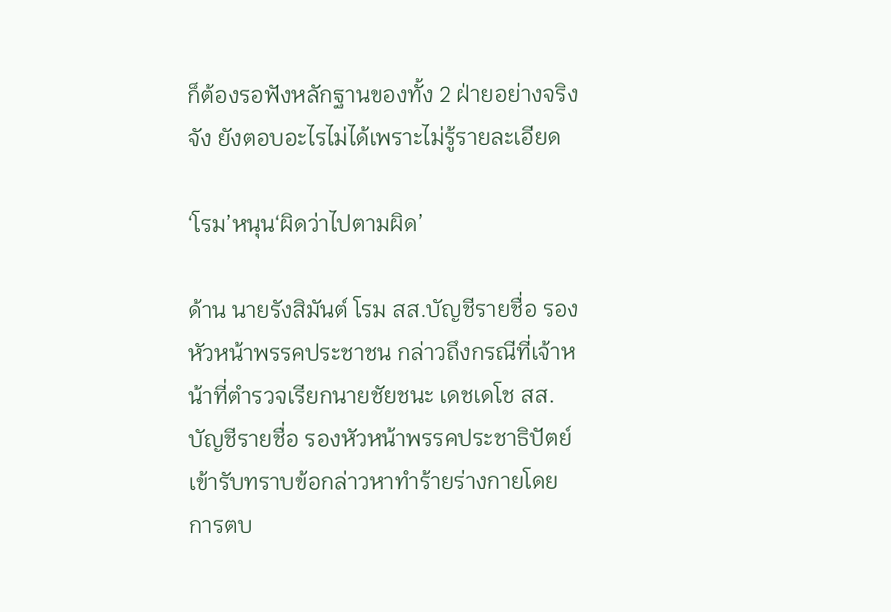ก็ต้องรอฟังหลักฐานของทั้ง 2 ฝ่ายอย่างจริงจัง ยังตอบอะไรไม่ได้เพราะไม่รู้รายละเอียด

‘โรม’หนุน‘ผิดว่าไปตามผิด’

ด้าน นายรังสิมันต์ โรม สส.บัญชีรายชื่อ รองหัวหน้าพรรคประชาชน กล่าวถึงกรณีที่เจ้าหน้าที่ตำรวจเรียกนายชัยชนะ เดชเดโช สส.บัญชีรายชื่อ รองหัวหน้าพรรคประชาธิปัตย์ เข้ารับทราบข้อกล่าวหาทำร้ายร่างกายโดยการตบ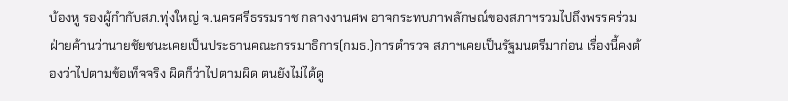บ้องหู รองผู้กำกับสภ.ทุ่งใหญ่ จ.นครศรีธรรมราช กลางงานศพ อาจกระทบภาพลักษณ์ของสภาฯรวมไปถึงพรรคร่วมฝ่ายค้านว่านายชัยชนะเคยเป็นประธานคณะกรรมาธิการ(กมธ.)การตำรวจ สภาฯเคยเป็นรัฐมนตรีมาก่อน เรื่องนี้คงต้องว่าไปตามข้อเท็จจริง ผิดก็ว่าไปตามผิด ตนยังไม่ได้ดู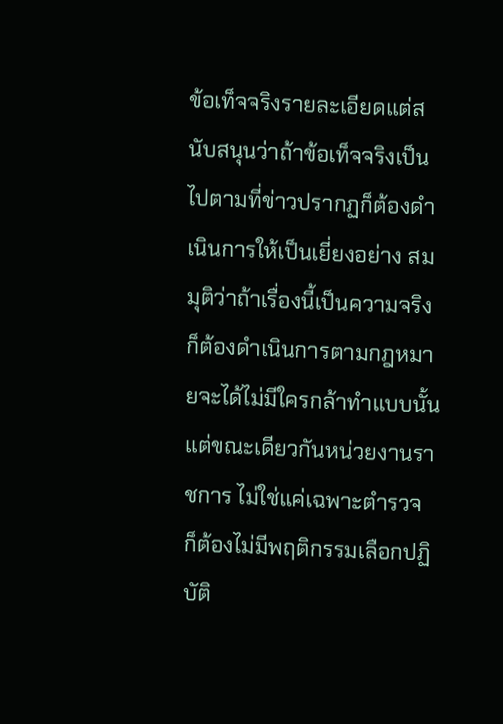ข้อเท็จจริงรายละเอียดแต่สนับสนุนว่าถ้าข้อเท็จจริงเป็นไปตามที่ข่าวปรากฏก็ต้องดำเนินการให้เป็นเยี่ยงอย่าง สมมุติว่าถ้าเรื่องนี้เป็นความจริงก็ต้องดำเนินการตามกฎหมายจะได้ไม่มีใครกล้าทำแบบนั้น แต่ขณะเดียวกันหน่วยงานราชการ ไม่ใช่แค่เฉพาะตำรวจ ก็ต้องไม่มีพฤติกรรมเลือกปฏิบัติ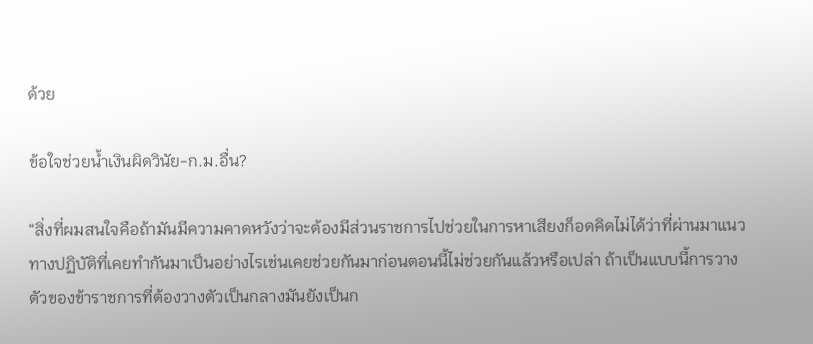ด้วย

ข้อใจช่วยน้ำเงินผิดวินัย-ก.ม.อื่น?

“สิ่งที่ผมสนใจคือถ้ามันมีความคาดหวังว่าจะต้องมีส่วนราชการไปช่วยในการหาเสียงก็อดคิดไม่ได้ว่าที่ผ่านมาแนวทางปฏิบัติที่เคยทำกันมาเป็นอย่างไรเช่นเคยช่วยกันมาก่อนตอนนี้ไม่ช่วยกันแล้วหรือเปล่า ถ้าเป็นแบบนี้การวางตัวของข้าราชการที่ต้องวางตัวเป็นกลางมันยังเป็นก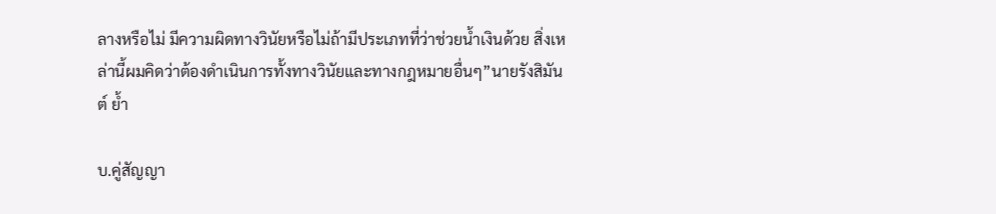ลางหรือไม่ มีความผิดทางวินัยหรือไม่ถ้ามีประเภทที่ว่าช่วยน้ำเงินด้วย สิ่งเหล่านี้ผมคิดว่าต้องดำเนินการทั้งทางวินัยและทางกฎหมายอื่นๆ”นายรังสิมันต์ ย้ำ

บ.คู่สัญญา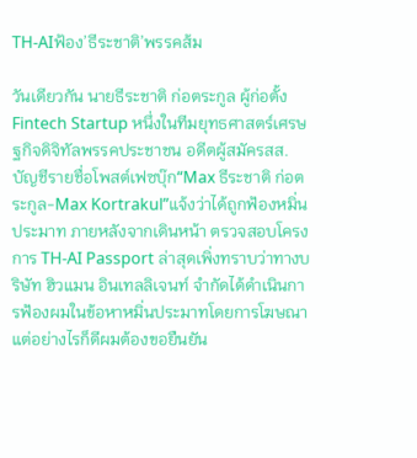TH-AIฟ้อง’ธีระชาติ’พรรคส้ม

วันเดียวกัน นายธีระชาติ ก่อตระกูล ผู้ก่อตั้ง Fintech Startup หนึ่งในทีมยุทธศาสตร์เศรษฐกิจดิจิทัลพรรคประชาชน อดีตผู้สมัครสส.บัญชีรายชื่อโพสต์เฟซบุ๊ก“Max ธีระชาติ ก่อตระกูล-Max Kortrakul”แจ้งว่าได้ถูกฟ้องหมิ่นประมาท ภายหลังจากเดินหน้า ตรวจสอบโครงการ TH-AI Passport ล่าสุดเพิ่งทราบว่าทางบริษัท ฮิวแมน อินเทลลิเจนท์ จำกัดได้ดำเนินการฟ้องผมในข้อหาหมิ่นประมาทโดยการโฆษณา แต่อย่างไรก็ดีผมต้องขอยืนยัน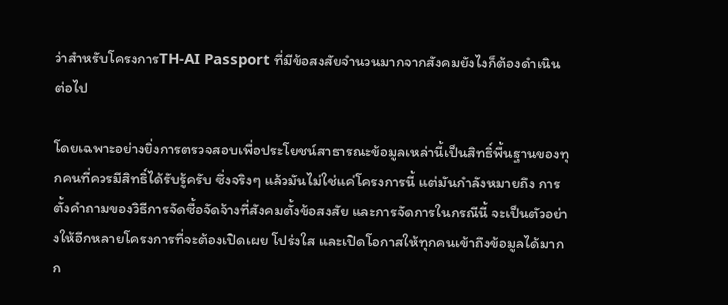ว่าสำหรับโครงการTH-AI Passport ที่มีข้อสงสัยจำนวนมากจากสังคมยังไงก็ต้องดำเนินต่อไป

โดยเฉพาะอย่างยิ่งการตรวจสอบเพื่อประโยชน์สาธารณะข้อมูลเหล่านี้เป็นสิทธิ์พื้นฐานของทุกคนที่ควรมีสิทธิ์ได้รับรู้ครับ ซึ่งจริงๆ แล้วมันไม่ใช่แค่โครงการนี้ แต่มันกำลังหมายถึง การตั้งคำถามของวิธีการจัดซื้อจัดจ้างที่สังคมตั้งข้อสงสัย และการจัดการในกรณีนี้ จะเป็นตัวอย่างให้อีกหลายโครงการที่จะต้องเปิดเผย โปร่งใส และเปิดโอกาสให้ทุกคนเข้าถึงข้อมูลได้มากก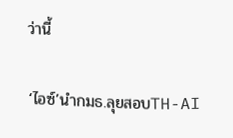ว่านี้

‘ไอซ์’นำกมธ.ลุยสอบTH-AI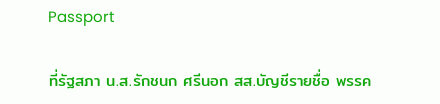Passport

ที่รัฐสภา น.ส.รักชนก ศรีนอก สส.บัญชีรายชื่อ พรรค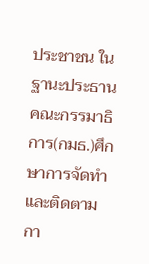ประชาชน ในฐานะประธานคณะกรรมาธิการ(กมธ.)ศึกษาการจัดทำและติดตามกา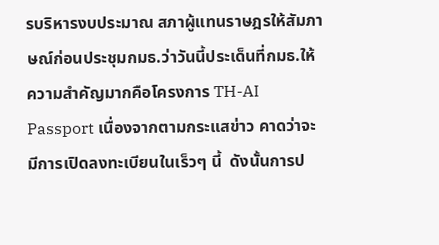รบริหารงบประมาณ สภาผู้แทนราษฎรให้สัมภาษณ์ก่อนประชุมกมธ.ว่าวันนี้ประเด็นที่กมธ.ให้ความสำคัญมากคือโครงการ TH-AI Passport เนื่องจากตามกระแสข่าว คาดว่าจะมีการเปิดลงทะเบียนในเร็วๆ นี้  ดังนั้นการป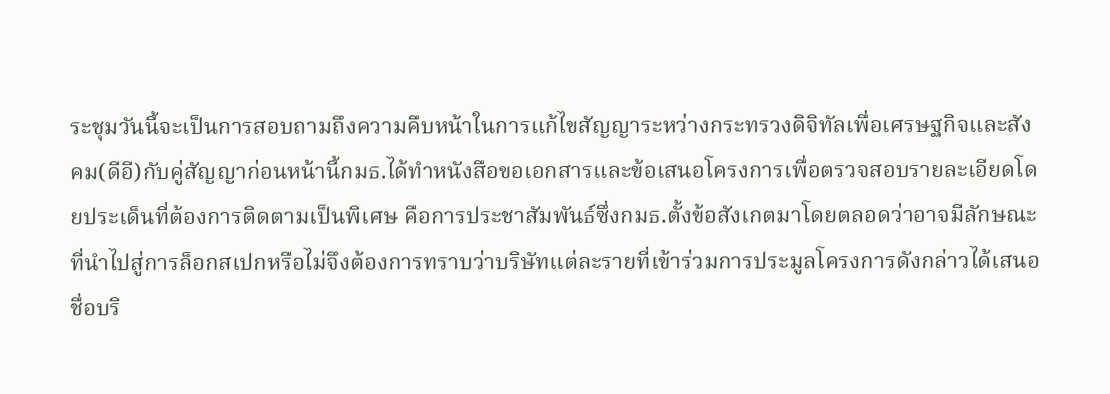ระชุมวันนี้จะเป็นการสอบถามถึงความคืบหน้าในการแก้ไขสัญญาระหว่างกระทรวงดิจิทัลเพื่อเศรษฐกิจและสังคม(ดีอี)กับคู่สัญญาก่อนหน้านี้กมธ.ได้ทำหนังสือขอเอกสารและข้อเสนอโครงการเพื่อตรวจสอบรายละเอียดโดยประเด็นที่ต้องการติดตามเป็นพิเศษ คือการประชาสัมพันธ์ซึ่งกมธ.ตั้งข้อสังเกตมาโดยตลอดว่าอาจมีลักษณะที่นำไปสู่การล็อกสเปกหรือไม่จึงต้องการทราบว่าบริษัทแต่ละรายที่เข้าร่วมการประมูลโครงการดังกล่าวได้เสนอชื่อบริ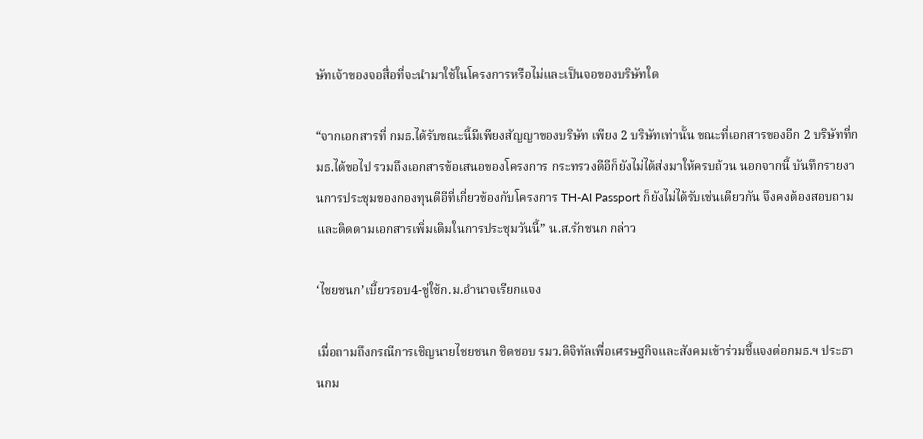ษัทเจ้าของจอสื่อที่จะนำมาใช้ในโครงการหรือไม่และเป็นจอของบริษัทใด

“จากเอกสารที่ กมธ.ได้รับขณะนี้มีเพียงสัญญาของบริษัท เพียง 2 บริษัทเท่านั้น ขณะที่เอกสารของอีก 2 บริษัทที่กมธ.ได้ขอไป รวมถึงเอกสารข้อเสนอของโครงการ กระทรวงดีอีก็ยังไม่ได้ส่งมาให้ครบถ้วน นอกจากนี้ บันทึกรายงานการประชุมของกองทุนดีอีที่เกี่ยวข้องกับโครงการ TH-AI Passport ก็ยังไม่ได้รับเช่นเดียวกัน จึงคงต้องสอบถามและติดตามเอกสารเพิ่มเติมในการประชุมวันนี้” น.ส.รักชนก กล่าว

‘ไชยชนก’เบี้ยวรอบ4-ขู่ใช้ก.ม.อำนาจเรียกแจง

เมื่อถามถึงกรณีการเชิญนายไชยชนก ชิดชอบ รมว.ดิจิทัลเพื่อเศรษฐกิจและสังคมเข้าร่วมชี้แจงต่อกมธ.ฯ ประธานกม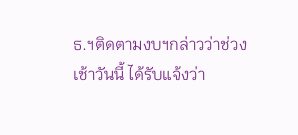ธ.ฯติดตามงบฯกล่าวว่าช่วงเช้าวันนี้ ได้รับแจ้งว่า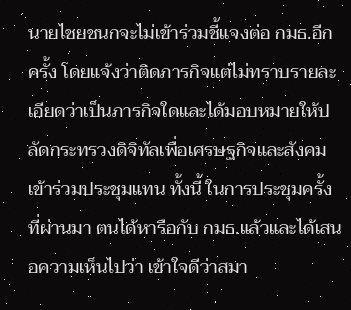นายไชยชนกจะไม่เข้าร่วมชี้แจงต่อ กมธ.อีกครั้ง โดยแจ้งว่าติดภารกิจแต่ไม่ทราบรายละเอียดว่าเป็นภารกิจใดและได้มอบหมายให้ปลัดกระทรวงดิจิทัลเพื่อเศรษฐกิจและสังคมเข้าร่วมประชุมแทน ทั้งนี้ ในการประชุมครั้งที่ผ่านมา ตนได้หารือกับ กมธ.แล้วและได้เสนอความเห็นไปว่า เข้าใจดีว่าสมา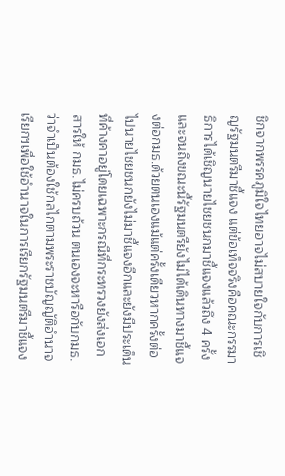ชิกจากพรรคภูมิใจไทยอาจไม่สบายใจกับการเชิญรัฐมนตรีมาชี้แจง แต่ข้อเท็จจริงคือคณะกรรมาธิการได้เชิญนายไชยชนกมาชี้แจงแล้วถึง 4 ครั้งและจนถึงขณะนี้รัฐมนตรียังไม่ได้เดินทางมาชี้แจงต่อกมธ.ด้วยตนเองแม้แต่ครั้งเดียวหากครั้งต่อไปนายไชยชนกยังไม่มาชี้แจงอีกและยังมีประเด็นที่ค้างคาอยู่โดยเฉพาะกรณีที่กระทรวงยังส่งเอกสารให้ กมธ.ไม่ครบถ้วน ตนเองจะหารือกับกมธ.ว่าจำเป็นต้องใช้กลไกตามพระราชบัญญัติอำนาจเรียกฯเพื่อใช้อำนาจในการเรียกรัฐมนตรีมาชี้แจง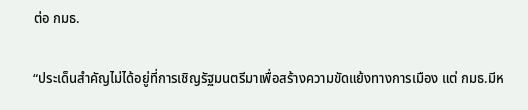ต่อ กมธ.

“ประเด็นสำคัญไม่ได้อยู่ที่การเชิญรัฐมนตรีมาเพื่อสร้างความขัดแย้งทางการเมือง แต่ กมธ.มีห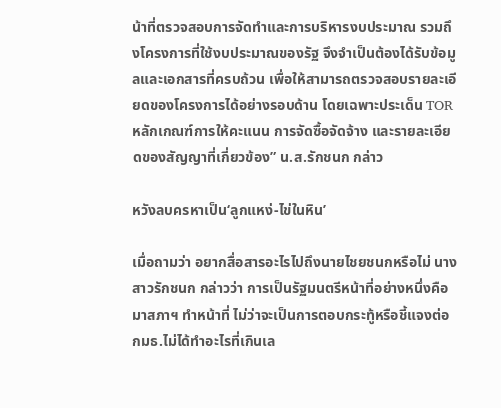น้าที่ตรวจสอบการจัดทำและการบริหารงบประมาณ รวมถึงโครงการที่ใช้งบประมาณของรัฐ จึงจำเป็นต้องได้รับข้อมูลและเอกสารที่ครบถ้วน เพื่อให้สามารถตรวจสอบรายละเอียดของโครงการได้อย่างรอบด้าน โดยเฉพาะประเด็น TOR หลักเกณฑ์การให้คะแนน การจัดซื้อจัดจ้าง และรายละเอียดของสัญญาที่เกี่ยวข้อง” น.ส.รักชนก กล่าว

หวังลบครหาเป็น‘ลูกแหง่-ไข่ในหิน’

เมื่อถามว่า อยากสื่อสารอะไรไปถึงนายไชยชนกหรือไม่ นางสาวรักชนก กล่าวว่า การเป็นรัฐมนตรีหน้าที่อย่างหนึ่งคือ มาสภาฯ ทำหน้าที่ ไม่ว่าจะเป็นการตอบกระทู้หรือชี้แจงต่อ กมธ.ไม่ได้ทำอะไรที่เกินเล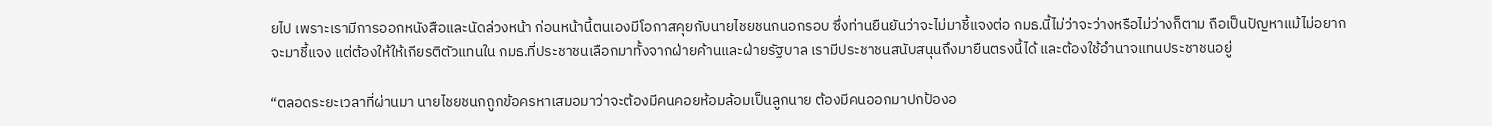ยไป เพราะเรามีการออกหนังสือและนัดล่วงหน้า ก่อนหน้านี้ตนเองมีโอกาสคุยกับนายไชยชนกนอกรอบ ซึ่งท่านยืนยันว่าจะไม่มาชี้แจงต่อ กมธ.นี้ไม่ว่าจะว่างหรือไม่ว่างก็ตาม ถือเป็นปัญหาแม้ไม่อยากจะมาชี้แจง แต่ต้องให้ให้เกียรติตัวแทนใน กมธ.ที่ประชาชนเลือกมาทั้งจากฝ่ายค้านและฝ่ายรัฐบาล เรามีประชาชนสนับสนุนถึงมายืนตรงนี้ได้ และต้องใช้อำนาจแทนประชาชนอยู่

“ตลอดระยะเวลาที่ผ่านมา นายไชยชนกถูกข้อครหาเสมอมาว่าจะต้องมีคนคอยห้อมล้อมเป็นลูกนาย ต้องมีคนออกมาปกป้องอ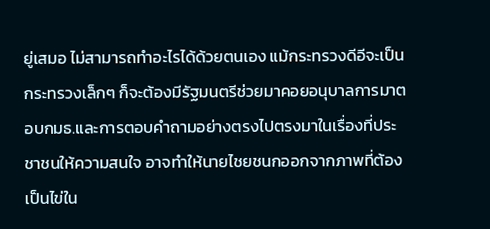ยู่เสมอ ไม่สามารถทำอะไรได้ด้วยตนเอง แม้กระทรวงดีอีจะเป็นกระทรวงเล็กๆ ก็จะต้องมีรัฐมนตรีช่วยมาคอยอนุบาลการมาตอบกมธ.และการตอบคำถามอย่างตรงไปตรงมาในเรื่องที่ประชาชนให้ความสนใจ อาจทำให้นายไชยชนกออกจากภาพที่ต้องเป็นไข่ใน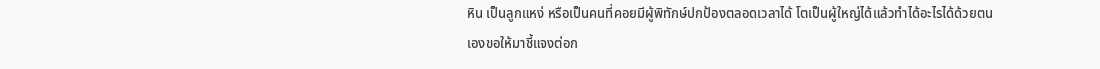หิน เป็นลูกแหง่ หรือเป็นคนที่คอยมีผู้พิทักษ์ปกป้องตลอดเวลาได้ โตเป็นผู้ใหญ่ได้แล้วทำได้อะไรได้ด้วยตนเองขอให้มาชี้แจงต่อก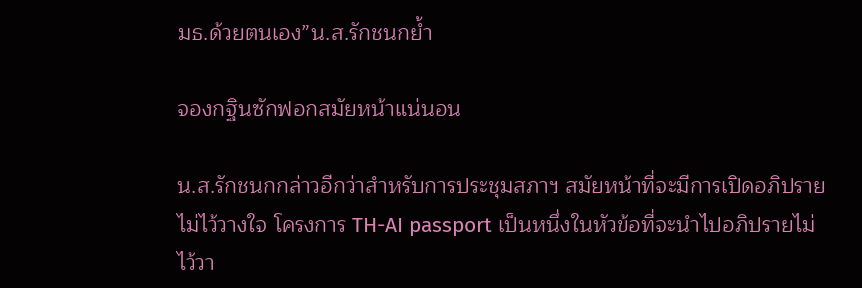มธ.ด้วยตนเอง”น.ส.รักชนกย้ำ

จองกฐินซักฟอกสมัยหน้าแน่นอน

น.ส.รักชนกกล่าวอีกว่าสำหรับการประชุมสภาฯ สมัยหน้าที่จะมีการเปิดอภิปรายไม่ไว้วางใจ โครงการ TH-AI passport เป็นหนึ่งในหัวข้อที่จะนำไปอภิปรายไม่ไว้วา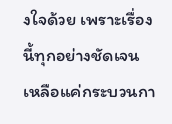งใจด้วย เพราะเรื่องนี้ทุกอย่างชัดเจน เหลือแค่กระบวนกา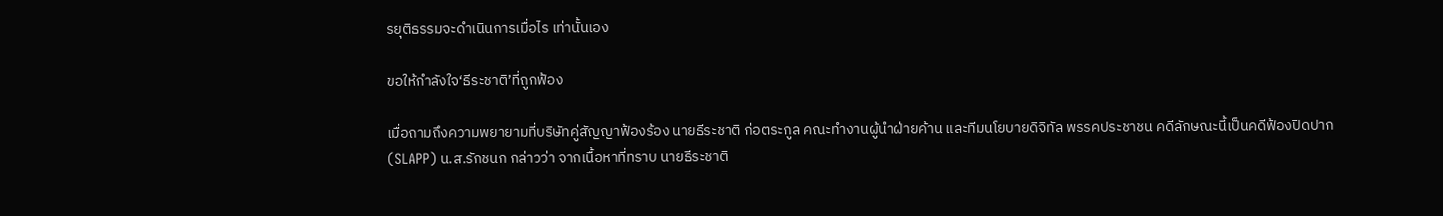รยุติธรรมจะดำเนินการเมื่อไร เท่านั้นเอง

ขอให้กำลังใจ‘ธีระชาติ’ที่ถูกฟ้อง

เมื่อถามถึงความพยายามที่บริษัทคู่สัญญาฟ้องร้อง นายธีระชาติ ก่อตระกูล คณะทำงานผู้นำฝ่ายค้าน และทีมนโยบายดิจิทัล พรรคประชาชน คดีลักษณะนี้เป็นคดีฟ้องปิดปาก (SLAPP) น.ส.รักชนก กล่าวว่า จากเนื้อหาที่ทราบ นายธีระชาติ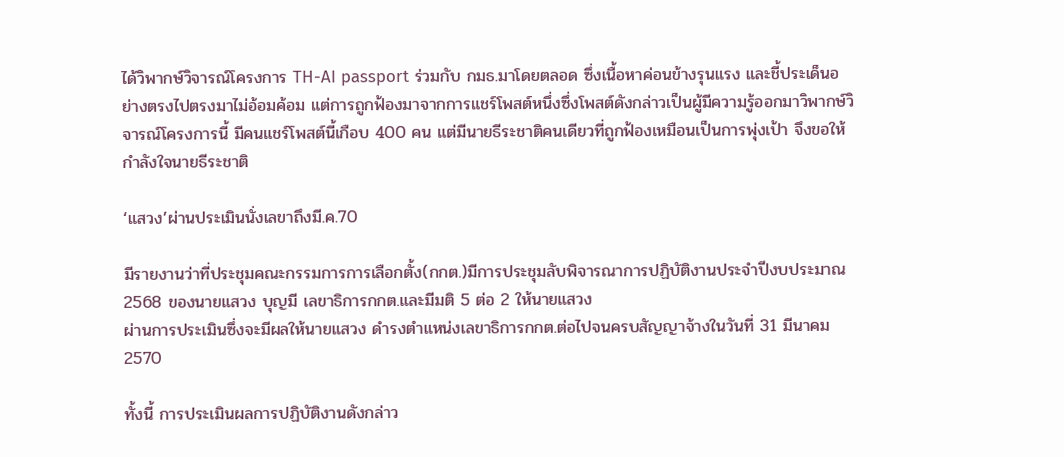ได้วิพากษ์วิจารณ์โครงการ TH-AI passport ร่วมกับ กมธ.มาโดยตลอด ซึ่งเนื้อหาค่อนข้างรุนแรง และชี้ประเด็นอย่างตรงไปตรงมาไม่อ้อมค้อม แต่การถูกฟ้องมาจากการแชร์โพสต์หนึ่งซึ่งโพสต์ดังกล่าวเป็นผู้มีความรู้ออกมาวิพากษ์วิจารณ์โครงการนี้ มีคนแชร์โพสต์นี้เกือบ 400 คน แต่มีนายธีระชาติคนเดียวที่ถูกฟ้องเหมือนเป็นการพุ่งเป้า จึงขอให้กำลังใจนายธีระชาติ

‘แสวง’ผ่านประเมินนั่งเลขาถึงมี.ค.70

มีรายงานว่าที่ประชุมคณะกรรมการการเลือกตั้ง(กกต.)มีการประชุมลับพิจารณาการปฏิบัติงานประจำปีงบประมาณ 2568 ของนายแสวง บุญมี เลขาธิการกกต.และมีมติ 5 ต่อ 2 ให้นายแสวง
ผ่านการประเมินซึ่งจะมีผลให้นายแสวง ดำรงตำแหน่งเลขาธิการกกต.ต่อไปจนครบสัญญาจ้างในวันที่ 31 มีนาคม 2570

ทั้งนี้ การประเมินผลการปฏิบัติงานดังกล่าว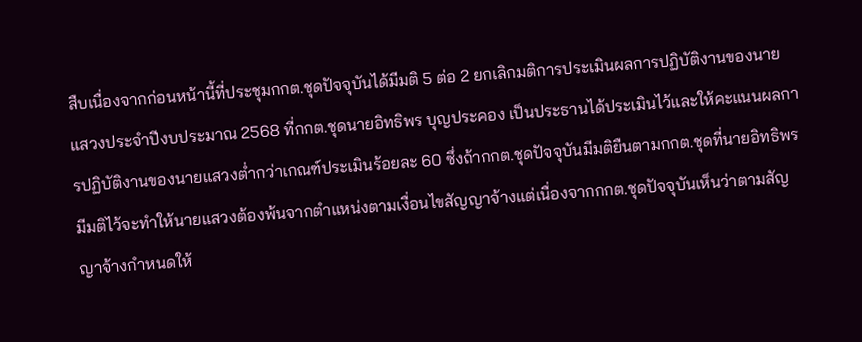สืบเนื่องจากก่อนหน้านี้ที่ประชุมกกต.ชุดปัจจุบันได้มีมติ 5 ต่อ 2 ยกเลิกมติการประเมินผลการปฏิบัติงานของนายแสวงประจำปีงบประมาณ 2568 ที่กกต.ชุดนายอิทธิพร บุญประคอง เป็นประธานได้ประเมินไว้และให้คะแนนผลการปฏิบัติงานของนายแสวงต่ำกว่าเกณฑ์ประเมินร้อยละ 60 ซึ่งถ้ากกต.ชุดปัจจุบันมีมติยืนตามกกต.ชุดที่นายอิทธิพรมีมติไว้จะทำให้นายแสวงต้องพ้นจากตำแหน่งตามเงื่อนไขสัญญาจ้างแต่เนื่องจากกกต.ชุดปัจจุบันเห็นว่าตามสัญญาจ้างกำหนดให้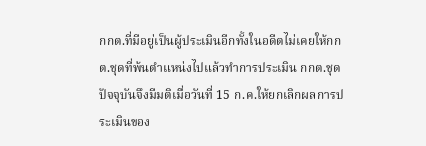กกต.ที่มีอยู่เป็นผู้ประเมินอีกทั้งในอดีตไม่เคยให้กกต.ชุดที่พ้นตำแหน่งไปแล้วทำการประเมิน กกต.ชุดปัจจุบันจึงมีมติเมื่อวันที่ 15 ก.ค.ให้ยกเลิกผลการประเมินของ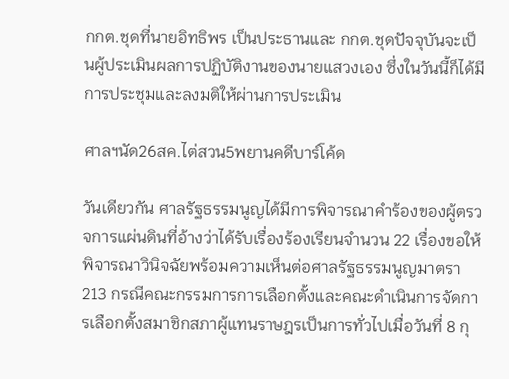กกต.ชุดที่นายอิทธิพร เป็นประธานและ กกต.ชุดปัจจุบันจะเป็นผู้ประเมินผลการปฏิบัติงานของนายแสวงเอง ซึ่งในวันนี้ก็ได้มีการประชุมและลงมติให้ผ่านการประเมิน

ศาลฯนัด26สค.ไต่สวน5พยานคดีบาร์โค้ด

วันเดียวกัน ศาลรัฐธรรมนูญได้มีการพิจารณาคำร้องของผู้ตรวจการแผ่นดินที่อ้างว่าได้รับเรื่องร้องเรียนจำนวน 22 เรื่องขอให้พิจารณาวินิจฉัยพร้อมความเห็นต่อศาลรัฐธรรมนูญมาตรา 213 กรณีคณะกรรมการการเลือกตั้งและคณะดำเนินการจัดการเลือกตั้งสมาชิกสภาผู้แทนราษฎรเป็นการทั่วไปเมื่อวันที่ 8 กุ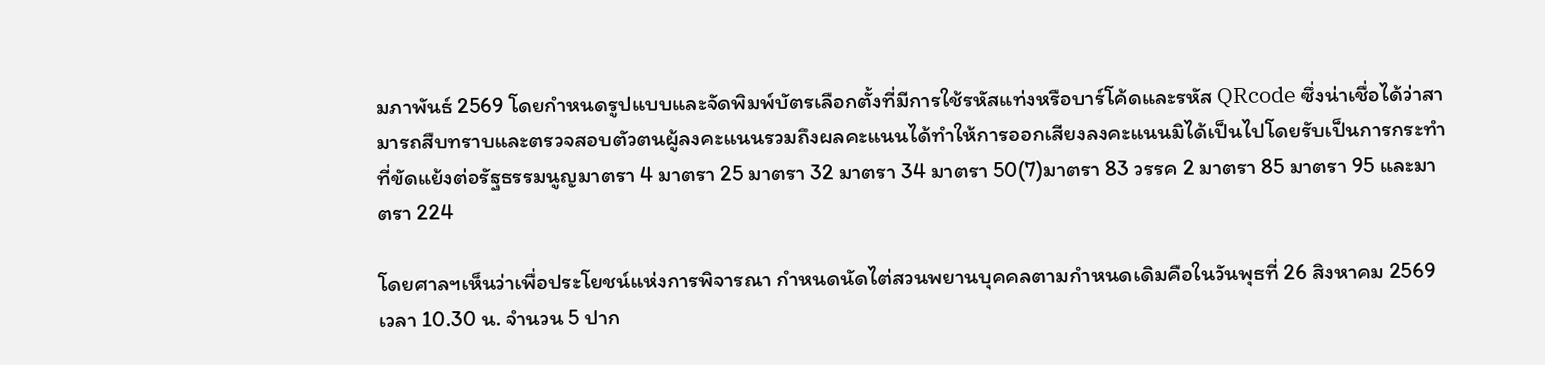มภาพันธ์ 2569 โดยกำหนดรูปแบบและจัดพิมพ์บัตรเลือกตั้งที่มีการใช้รหัสแท่งหรือบาร์โค้ดและรหัส QRcode ซึ่งน่าเชื่อได้ว่าสามารถสืบทราบและตรวจสอบตัวตนผู้ลงคะแนนรวมถึงผลคะแนนได้ทำให้การออกเสียงลงคะแนนมิได้เป็นไปโดยรับเป็นการกระทำที่ขัดแย้งต่อรัฐธรรมนูญมาตรา 4 มาตรา 25 มาตรา 32 มาตรา 34 มาตรา 50(7)มาตรา 83 วรรค 2 มาตรา 85 มาตรา 95 และมาตรา 224

โดยศาลฯเห็นว่าเพื่อประโยชน์แห่งการพิจารณา กำหนดนัดไต่สวนพยานบุคคลตามกำหนดเดิมคือในวันพุธที่ 26 สิงหาคม 2569 เวลา 10.30 น. จำนวน 5 ปาก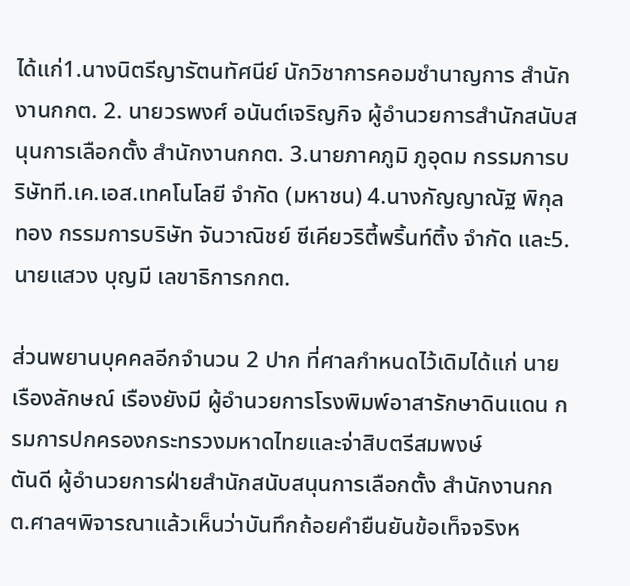ได้แก่1.นางนิตรีญารัตนทัศนีย์ นักวิชาการคอมชำนาญการ สำนักงานกกต. 2. นายวรพงศ์ อนันต์เจริญกิจ ผู้อำนวยการสำนักสนับสนุนการเลือกตั้ง สำนักงานกกต. 3.นายภาคภูมิ ภูอุดม กรรมการบริษัทที.เค.เอส.เทคโนโลยี จำกัด (มหาชน) 4.นางกัญญาณัฐ พิกุลทอง กรรมการบริษัท จันวาณิชย์ ซีเคียวริตี้พริ้นท์ติ้ง จำกัด และ5.นายแสวง บุญมี เลขาธิการกกต.

ส่วนพยานบุคคลอีกจำนวน 2 ปาก ที่ศาลกำหนดไว้เดิมได้แก่ นายเรืองลักษณ์ เรืองยังมี ผู้อำนวยการโรงพิมพ์อาสารักษาดินแดน กรมการปกครองกระทรวงมหาดไทยและจ่าสิบตรีสมพงษ์
ตันดี ผู้อำนวยการฝ่ายสำนักสนับสนุนการเลือกตั้ง สำนักงานกกต.ศาลฯพิจารณาแล้วเห็นว่าบันทึกถ้อยคำยืนยันข้อเท็จจริงห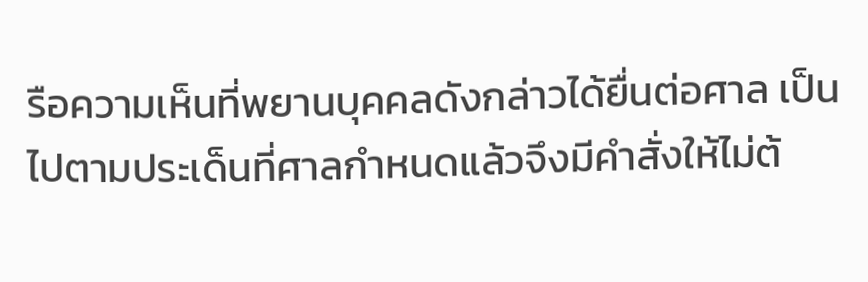รือความเห็นที่พยานบุคคลดังกล่าวได้ยื่นต่อศาล เป็นไปตามประเด็นที่ศาลกำหนดแล้วจึงมีคำสั่งให้ไม่ต้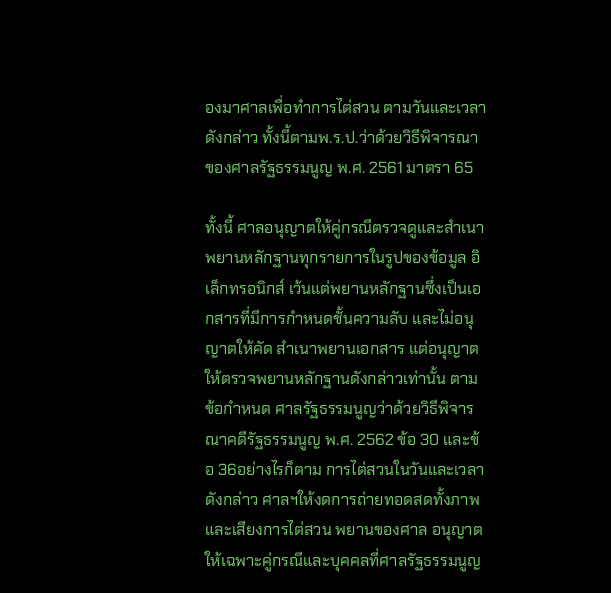องมาศาลเพื่อทำการไต่สวน ตามวันและเวลาดังกล่าว ทั้งนี้ตามพ.ร.ป.ว่าด้วยวิธีพิจารณาของศาลรัฐธรรมนูญ พ.ศ. 2561 มาตรา 65

ทั้งนี้ ศาลอนุญาตให้คู่กรณีตรวจดูและสำเนาพยานหลักฐานทุกรายการในรูปของข้อมูล อิเล็กทรอนิกส์ เว้นแต่พยานหลักฐานซึ่งเป็นเอกสารที่มีการกำหนดชั้นความลับ และไม่อนุญาตให้คัด สำเนาพยานเอกสาร แต่อนุญาตให้ตรวจพยานหลักฐานดังกล่าวเท่านั้น ตามข้อกำหนด ศาลรัฐธรรมนูญว่าด้วยวิธีพิจารณาคดีรัฐธรรมนูญ พ.ศ. 2562 ข้อ 30 และข้อ 36อย่างไรก็ตาม การไต่สวนในวันและเวลาดังกล่าว ศาลฯให้งดการถ่ายทอดสดทั้งภาพและเสียงการไต่สวน พยานของศาล อนุญาตให้เฉพาะคู่กรณีและบุคคลที่ศาลรัฐธรรมนูญ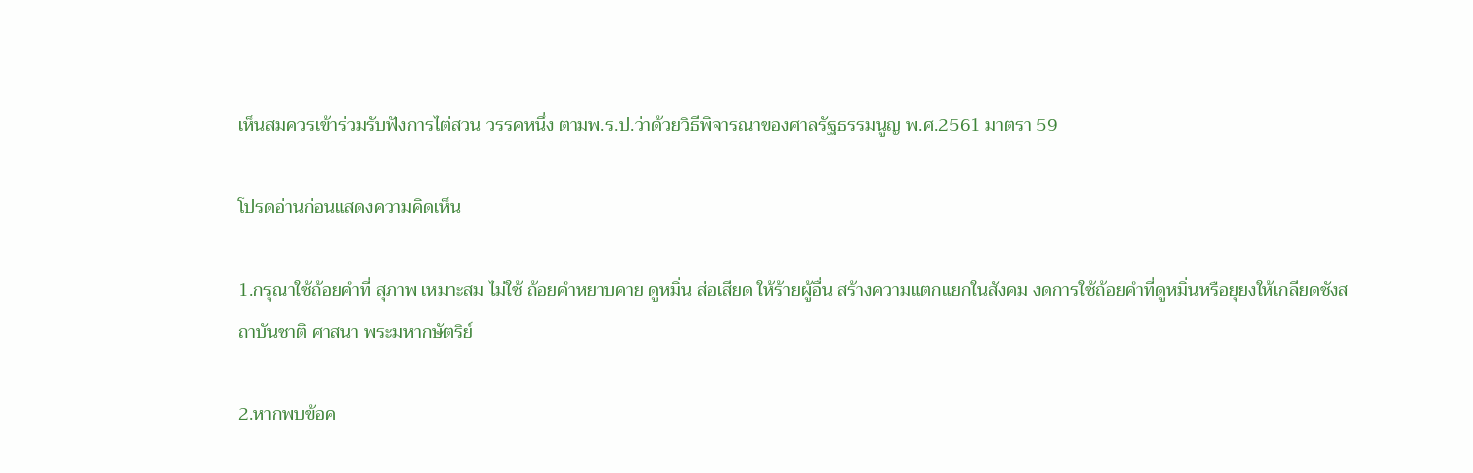เห็นสมควรเข้าร่วมรับฟังการไต่สวน วรรคหนึ่ง ตามพ.ร.ป.ว่าด้วยวิธีพิจารณาของศาลรัฐธรรมนูญ พ.ศ.2561 มาตรา 59

โปรดอ่านก่อนแสดงความคิดเห็น

1.กรุณาใช้ถ้อยคำที่ สุภาพ เหมาะสม ไม่ใช้ ถ้อยคำหยาบคาย ดูหมิ่น ส่อเสียด ให้ร้ายผู้อื่น สร้างความแตกแยกในสังคม งดการใช้ถ้อยคำที่ดูหมิ่นหรือยุยงให้เกลียดชังสถาบันชาติ ศาสนา พระมหากษัตริย์

2.หากพบข้อค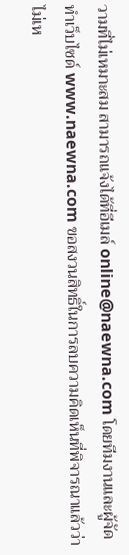วามที่ไม่เหมาะสม สามารถแจ้งได้ที่อีเมล์ online@naewna.com โดยทีมงานและผู้จัดทำเว็บไซด์ www.naewna.com ขอสงวนสิทธิ์ในการลบความคิดเห็นที่พิจารณาแล้วว่าไม่เห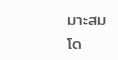มาะสม โด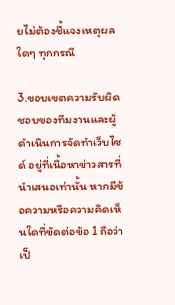ยไม่ต้องชี้แจงเหตุผลใดๆ ทุกกรณี

3.ขอบเขตความรับผิดชอบของทีมงานและผู้ดำเนินการจัดทำเว็บไซด์ อยู่ที่เนื้อหาข่าวสารที่นำเสนอเท่านั้น หากมีข้อความหรือความคิดเห็นใดที่ขัดต่อข้อ 1 ถือว่าเป็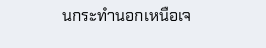นกระทำนอกเหนือเจ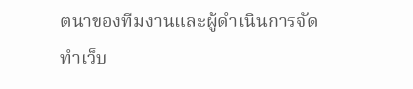ตนาของทีมงานและผู้ดำเนินการจัดทำเว็บ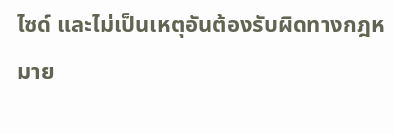ไซด์ และไม่เป็นเหตุอันต้องรับผิดทางกฎหมาย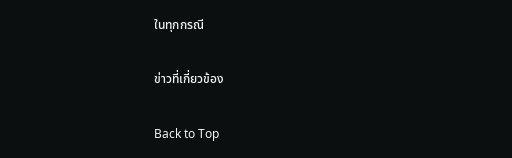ในทุกกรณี

ข่าวที่เกี่ยวข้อง

Back to Top